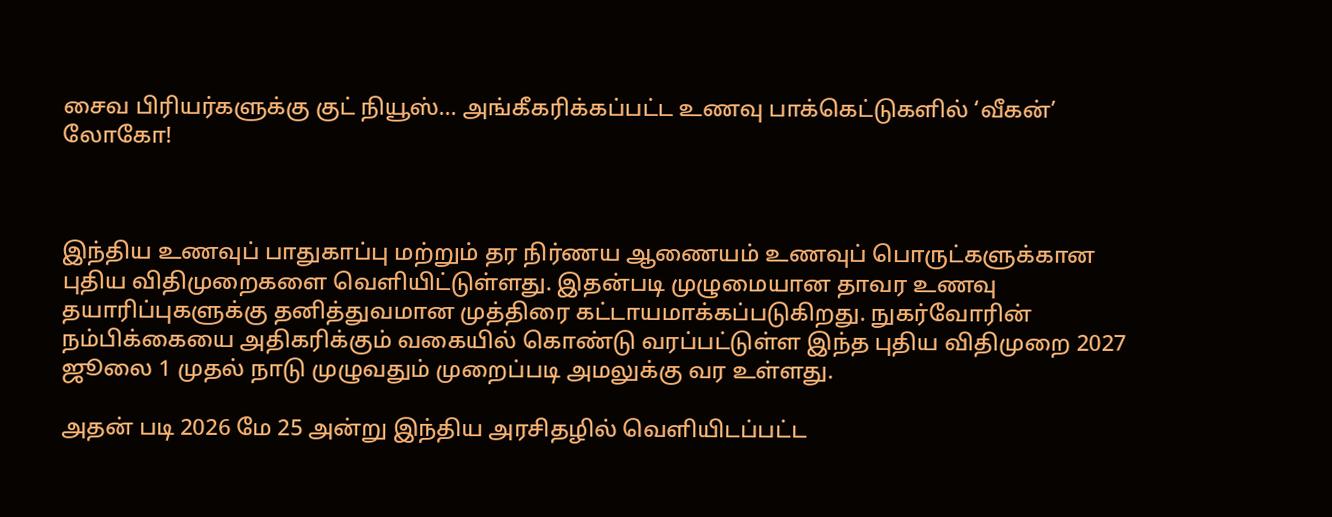சைவ பிரியர்களுக்கு குட் நியூஸ்... அங்கீகரிக்கப்பட்ட உணவு பாக்கெட்டுகளில் ‘வீகன்’  லோகோ!



இந்திய உணவுப் பாதுகாப்பு மற்றும் தர நிர்ணய ஆணையம் உணவுப் பொருட்களுக்கான புதிய விதிமுறைகளை வெளியிட்டுள்ளது. இதன்படி முழுமையான தாவர உணவு தயாரிப்புகளுக்கு தனித்துவமான முத்திரை கட்டாயமாக்கப்படுகிறது. நுகர்வோரின் நம்பிக்கையை அதிகரிக்கும் வகையில் கொண்டு வரப்பட்டுள்ள இந்த புதிய விதிமுறை 2027 ஜூலை 1 முதல் நாடு முழுவதும் முறைப்படி அமலுக்கு வர உள்ளது.

அதன் படி 2026 மே 25 அன்று இந்திய அரசிதழில் வெளியிடப்பட்ட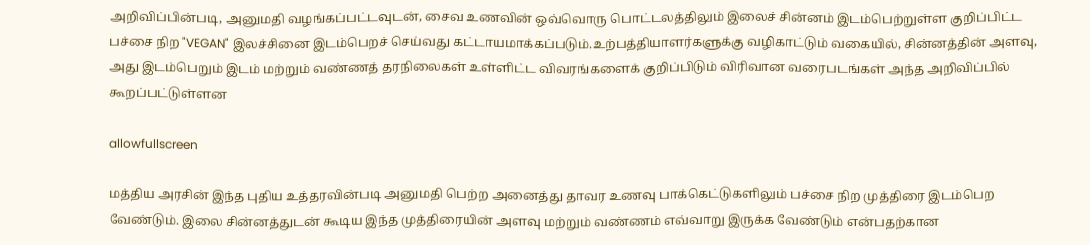அறிவிப்பின்படி, அனுமதி வழங்கப்பட்டவுடன், சைவ உணவின் ஒவ்வொரு பொட்டலத்திலும் இலைச் சின்னம் இடம்பெற்றுள்ள குறிப்பிட்ட பச்சை நிற "VEGAN" இலச்சினை இடம்பெறச் செய்வது கட்டாயமாக்கப்படும்.உற்பத்தியாளர்களுக்கு வழிகாட்டும் வகையில், சின்னத்தின் அளவு, அது இடம்பெறும் இடம் மற்றும் வண்ணத் தரநிலைகள் உள்ளிட்ட விவரங்களைக் குறிப்பிடும் விரிவான வரைபடங்கள் அந்த அறிவிப்பில்  கூறப்பட்டுள்ளன

allowfullscreen

மத்திய அரசின் இந்த புதிய உத்தரவின்படி அனுமதி பெற்ற அனைத்து தாவர உணவு பாக்கெட்டுகளிலும் பச்சை நிற முத்திரை இடம்பெற வேண்டும். இலை சின்னத்துடன் கூடிய இந்த முத்திரையின் அளவு மற்றும் வண்ணம் எவ்வாறு இருக்க வேண்டும் என்பதற்கான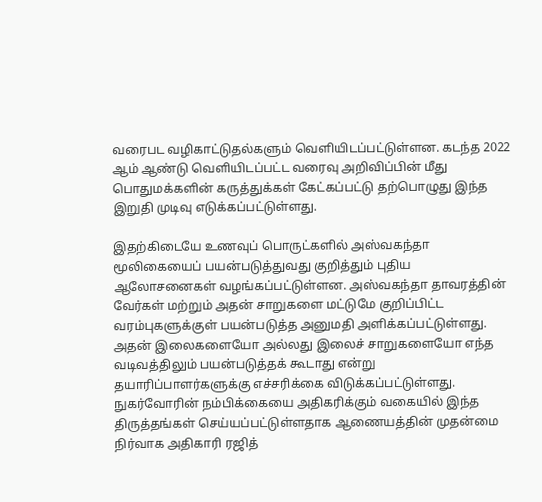வரைபட வழிகாட்டுதல்களும் வெளியிடப்பட்டுள்ளன. கடந்த 2022 ஆம் ஆண்டு வெளியிடப்பட்ட வரைவு அறிவிப்பின் மீது பொதுமக்களின் கருத்துக்கள் கேட்கப்பட்டு தற்பொழுது இந்த இறுதி முடிவு எடுக்கப்பட்டுள்ளது.

இதற்கிடையே உணவுப் பொருட்களில் அஸ்வகந்தா மூலிகையைப் பயன்படுத்துவது குறித்தும் புதிய ஆலோசனைகள் வழங்கப்பட்டுள்ளன. அஸ்வகந்தா தாவரத்தின் வேர்கள் மற்றும் அதன் சாறுகளை மட்டுமே குறிப்பிட்ட வரம்புகளுக்குள் பயன்படுத்த அனுமதி அளிக்கப்பட்டுள்ளது. அதன் இலைகளையோ அல்லது இலைச் சாறுகளையோ எந்த வடிவத்திலும் பயன்படுத்தக் கூடாது என்று தயாரிப்பாளர்களுக்கு எச்சரிக்கை விடுக்கப்பட்டுள்ளது. நுகர்வோரின் நம்பிக்கையை அதிகரிக்கும் வகையில் இந்த திருத்தங்கள் செய்யப்பட்டுள்ளதாக ஆணையத்தின் முதன்மை நிர்வாக அதிகாரி ரஜித்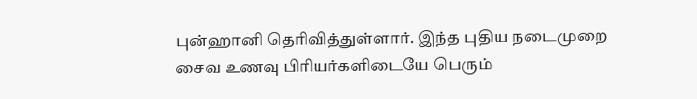புன்ஹானி தெரிவித்துள்ளார். இந்த புதிய நடைமுறை சைவ உணவு பிரியர்களிடையே பெரும்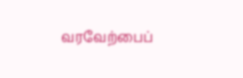வரவேற்பைப்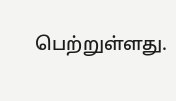பெற்றுள்ளது.